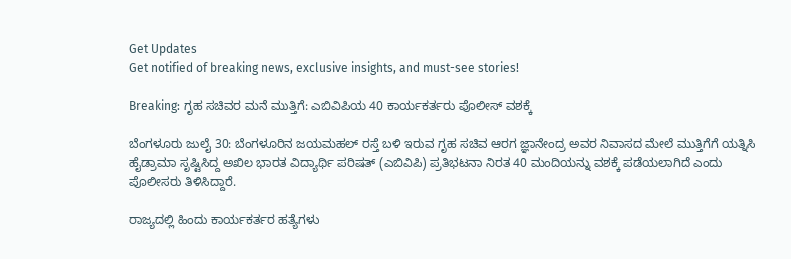Get Updates
Get notified of breaking news, exclusive insights, and must-see stories!

Breaking: ಗೃಹ ಸಚಿವರ ಮನೆ ಮುತ್ತಿಗೆ: ಎಬಿವಿಪಿಯ 40 ಕಾರ್ಯಕರ್ತರು ಪೊಲೀಸ್ ವಶಕ್ಕೆ

ಬೆಂಗಳೂರು ಜುಲೈ 30: ಬೆಂಗಳೂರಿನ ಜಯಮಹಲ್ ರಸ್ತೆ ಬಳಿ ಇರುವ ಗೃಹ ಸಚಿವ ಆರಗ ಜ್ಞಾನೇಂದ್ರ ಅವರ ನಿವಾಸದ ಮೇಲೆ ಮುತ್ತಿಗೆಗೆ ಯತ್ನಿಸಿ ಹೈಡ್ರಾಮಾ ಸೃಷ್ಟಿಸಿದ್ದ ಅಖಿಲ ಭಾರತ ವಿದ್ಯಾರ್ಥಿ ಪರಿಷತ್ (ಎಬಿವಿಪಿ) ಪ್ರತಿಭಟನಾ ನಿರತ 40 ಮಂದಿಯನ್ನು ವಶಕ್ಕೆ ಪಡೆಯಲಾಗಿದೆ ಎಂದು ಪೊಲೀಸರು ತಿಳಿಸಿದ್ದಾರೆ.

ರಾಜ್ಯದಲ್ಲಿ ಹಿಂದು ಕಾರ್ಯಕರ್ತರ ಹತ್ಯೆಗಳು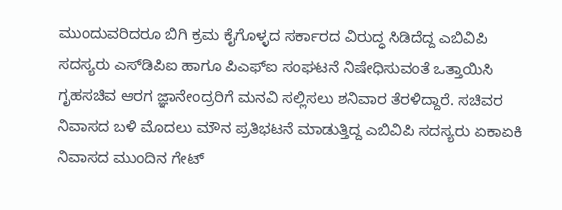ಮುಂದುವರಿದರೂ ಬಿಗಿ ಕ್ರಮ ಕೈಗೊಳ್ಳದ ಸರ್ಕಾರದ ವಿರುದ್ಧ ಸಿಡಿದೆದ್ದ ಎಬಿವಿಪಿ ಸದಸ್ಯರು ಎಸ್‌ಡಿಪಿಐ ಹಾಗೂ ಪಿಎಫ್‌ಐ ಸಂಘಟನೆ ನಿಷೇಧಿಸುವಂತೆ ಒತ್ತಾಯಿಸಿ ಗೃಹಸಚಿವ ಆರಗ ಜ್ಞಾನೇಂದ್ರರಿಗೆ ಮನವಿ ಸಲ್ಲಿಸಲು ಶನಿವಾರ ತೆರಳಿದ್ದಾರೆ. ಸಚಿವರ ನಿವಾಸದ ಬಳಿ ಮೊದಲು ಮೌನ ಪ್ರತಿಭಟನೆ ಮಾಡುತ್ತಿದ್ದ ಎಬಿವಿಪಿ ಸದಸ್ಯರು ಏಕಾಏಕಿ ನಿವಾಸದ ಮುಂದಿನ ಗೇಟ್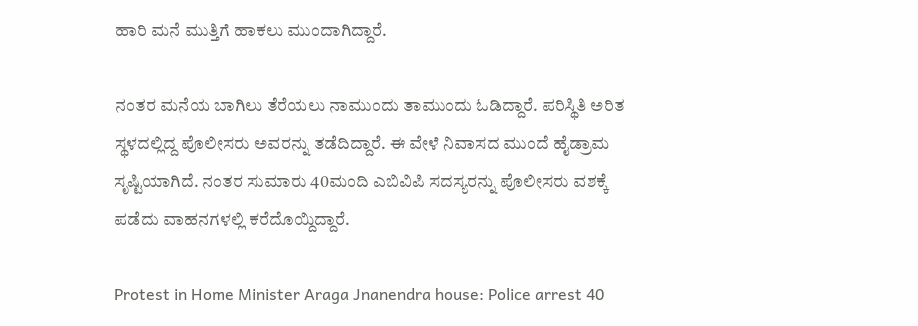ಹಾರಿ ಮನೆ ಮುತ್ತಿಗೆ ಹಾಕಲು ಮುಂದಾಗಿದ್ದಾರೆ.

ನಂತರ ಮನೆಯ ಬಾಗಿಲು ತೆರೆಯಲು ನಾಮುಂದು ತಾಮುಂದು ಓಡಿದ್ದಾರೆ. ಪರಿಸ್ಥಿತಿ ಅರಿತ ಸ್ಥಳದಲ್ಲಿದ್ದ ಪೊಲೀಸರು ಅವರನ್ನು ತಡೆದಿದ್ದಾರೆ. ಈ ವೇಳೆ ನಿವಾಸದ ಮುಂದೆ ಹೈಡ್ರಾಮ ಸೃಷ್ಟಿಯಾಗಿದೆ. ನಂತರ ಸುಮಾರು 40ಮಂದಿ ಎಬಿವಿಪಿ ಸದಸ್ಯರನ್ನು ಪೊಲೀಸರು ವಶಕ್ಕೆ ಪಡೆದು ವಾಹನಗಳಲ್ಲಿ ಕರೆದೊಯ್ದಿದ್ದಾರೆ.

Protest in Home Minister Araga Jnanendra house: Police arrest 40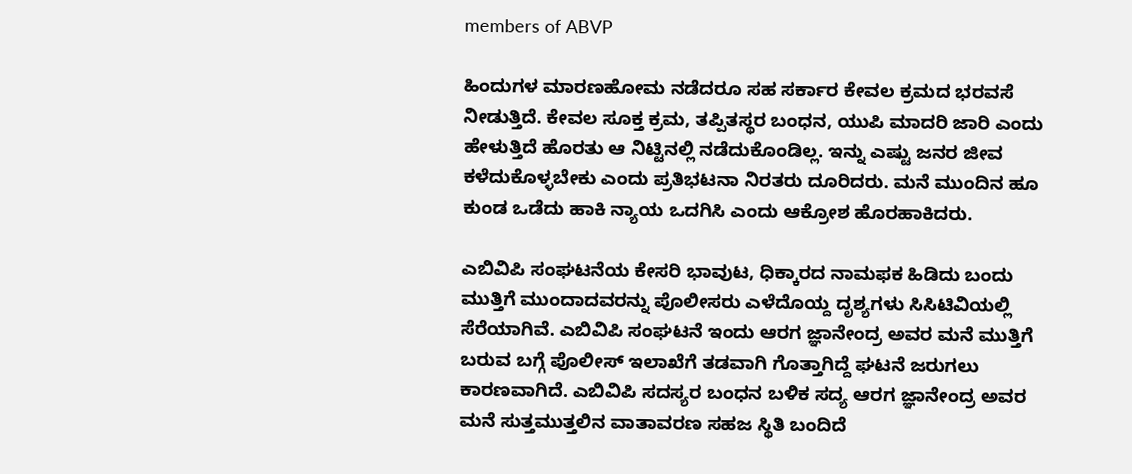members of ABVP

ಹಿಂದುಗಳ ಮಾರಣಹೋಮ ನಡೆದರೂ ಸಹ ಸರ್ಕಾರ ಕೇವಲ ಕ್ರಮದ ಭರವಸೆ ನೀಡುತ್ತಿದೆ. ಕೇವಲ ಸೂಕ್ತ ಕ್ರಮ, ತಪ್ಪಿತಸ್ಥರ ಬಂಧನ, ಯುಪಿ ಮಾದರಿ ಜಾರಿ ಎಂದು ಹೇಳುತ್ತಿದೆ ಹೊರತು ಆ ನಿಟ್ಟಿನಲ್ಲಿ ನಡೆದುಕೊಂಡಿಲ್ಲ. ಇನ್ನು ಎಷ್ಟು ಜನರ ಜೀವ ಕಳೆದುಕೊಳ್ಳಬೇಕು ಎಂದು ಪ್ರತಿಭಟನಾ ನಿರತರು ದೂರಿದರು. ಮನೆ ಮುಂದಿನ ಹೂ ಕುಂಡ ಒಡೆದು ಹಾಕಿ ನ್ಯಾಯ ಒದಗಿಸಿ ಎಂದು ಆಕ್ರೋಶ ಹೊರಹಾಕಿದರು.

ಎಬಿವಿಪಿ ಸಂಘಟನೆಯ ಕೇಸರಿ ಭಾವುಟ, ಧಿಕ್ಕಾರದ ನಾಮಫಕ ಹಿಡಿದು ಬಂದು ಮುತ್ತಿಗೆ ಮುಂದಾದವರನ್ನು ಪೊಲೀಸರು ಎಳೆದೊಯ್ದ ದೃಶ್ಯಗಳು ಸಿಸಿಟಿವಿಯಲ್ಲಿ ಸೆರೆಯಾಗಿವೆ. ಎಬಿವಿಪಿ ಸಂಘಟನೆ ಇಂದು ಆರಗ ಜ್ಞಾನೇಂದ್ರ ಅವರ ಮನೆ ಮುತ್ತಿಗೆ ಬರುವ ಬಗ್ಗೆ ಪೊಲೀಸ್ ಇಲಾಖೆಗೆ ತಡವಾಗಿ ಗೊತ್ತಾಗಿದ್ದೆ ಘಟನೆ ಜರುಗಲು ಕಾರಣವಾಗಿದೆ. ಎಬಿವಿಪಿ ಸದಸ್ಯರ ಬಂಧನ ಬಳಿಕ ಸದ್ಯ ಆರಗ ಜ್ಞಾನೇಂದ್ರ ಅವರ ಮನೆ ಸುತ್ತಮುತ್ತಲಿನ ವಾತಾವರಣ ಸಹಜ ಸ್ಥಿತಿ ಬಂದಿದೆ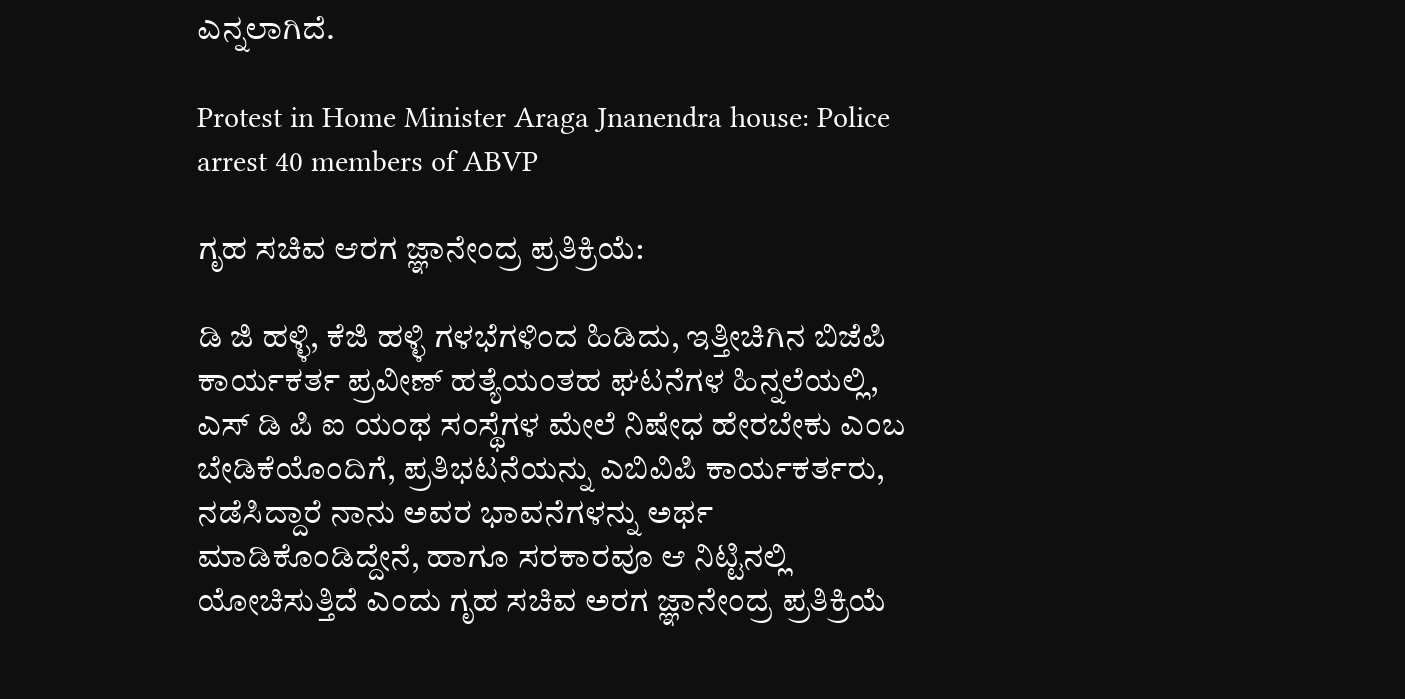ಎನ್ನಲಾಗಿದೆ.

Protest in Home Minister Araga Jnanendra house: Police arrest 40 members of ABVP

ಗೃಹ ಸಚಿವ ಆರಗ ಜ್ಞಾನೇಂದ್ರ ಪ್ರತಿಕ್ರಿಯೆ:

ಡಿ ಜಿ ಹಳ್ಳಿ, ಕೆಜಿ ಹಳ್ಳಿ ಗಳಭೆಗಳಿಂದ ಹಿಡಿದು, ಇತ್ತೀಚಿಗಿನ ಬಿಜೆಪಿ ಕಾರ್ಯಕರ್ತ ಪ್ರವೀಣ್ ಹತ್ಯೆಯಂತಹ ಘಟನೆಗಳ ಹಿನ್ನಲೆಯಲ್ಲಿ, ಎಸ್ ಡಿ ಪಿ ಐ ಯಂಥ ಸಂಸ್ಥೆಗಳ ಮೇಲೆ ನಿಷೇಧ ಹೇರಬೇಕು ಎಂಬ ಬೇಡಿಕೆಯೊಂದಿಗೆ, ಪ್ರತಿಭಟನೆಯನ್ನು ಎಬಿವಿಪಿ ಕಾರ್ಯಕರ್ತರು, ನಡೆಸಿದ್ದಾರೆ ನಾನು ಅವರ ಭಾವನೆಗಳನ್ನು ಅರ್ಥ ಮಾಡಿಕೊಂಡಿದ್ದೇನೆ, ಹಾಗೂ ಸರಕಾರವೂ ಆ ನಿಟ್ಟಿನಲ್ಲಿ ಯೋಚಿಸುತ್ತಿದೆ ಎಂದು ಗೃಹ ಸಚಿವ ಅರಗ ಜ್ಞಾನೇಂದ್ರ ಪ್ರತಿಕ್ರಿಯೆ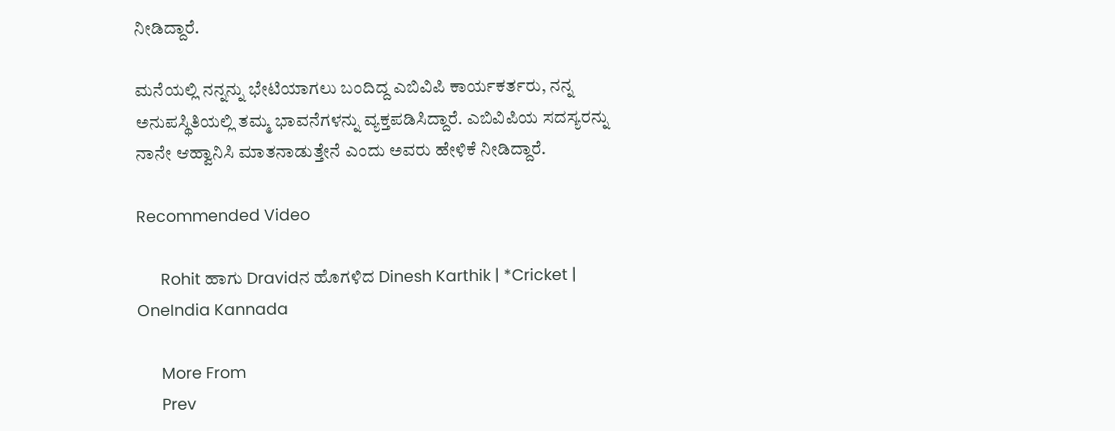ನೀಡಿದ್ದಾರೆ.

ಮನೆಯಲ್ಲಿ ನನ್ನನ್ನು ಭೇಟಿಯಾಗಲು ಬಂದಿದ್ದ ಎಬಿವಿಪಿ ಕಾರ್ಯಕರ್ತರು, ನನ್ನ ಅನುಪಸ್ಥಿತಿಯಲ್ಲಿ ತಮ್ಮ ಭಾವನೆಗಳನ್ನು ವ್ಯಕ್ತಪಡಿಸಿದ್ದಾರೆ. ಎಬಿವಿಪಿಯ ಸದಸ್ಯರನ್ನು ನಾನೇ ಆಹ್ವಾನಿಸಿ ಮಾತನಾಡುತ್ತೇನೆ ಎಂದು ಅವರು ಹೇಳಿಕೆ ನೀಡಿದ್ದಾರೆ.

Recommended Video

      Rohit ಹಾಗು Dravidನ ಹೊಗಳಿದ Dinesh Karthik | *Cricket | OneIndia Kannada

      More From
      Prev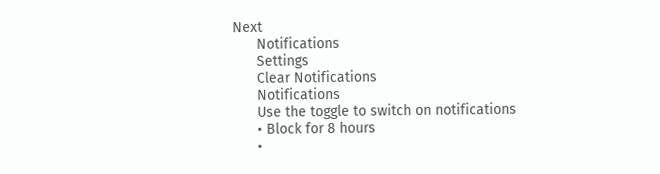Next
      Notifications
      Settings
      Clear Notifications
      Notifications
      Use the toggle to switch on notifications
      • Block for 8 hours
      •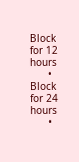Block for 12 hours
      • Block for 24 hours
      •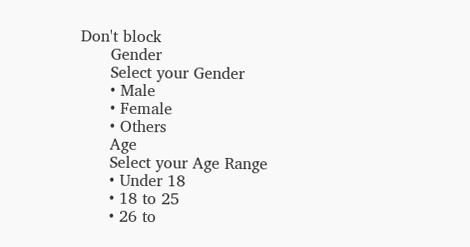Don't block
      Gender
      Select your Gender
      • Male
      • Female
      • Others
      Age
      Select your Age Range
      • Under 18
      • 18 to 25
      • 26 to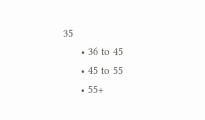35
      • 36 to 45
      • 45 to 55
      • 55+